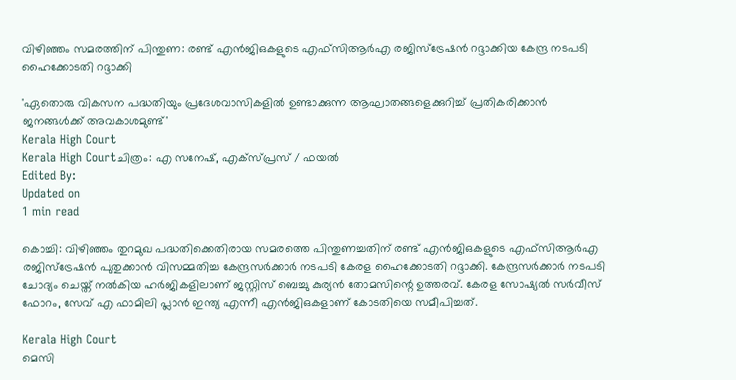വിഴിഞ്ഞം സമരത്തിന് പിന്തുണ: രണ്ട് എന്‍ജിഒകളുടെ എഫ്‌സിആര്‍എ രജിസ്‌ട്രേഷന്‍ റദ്ദാക്കിയ കേന്ദ്ര നടപടി ഹൈക്കോടതി റദ്ദാക്കി

'ഏതൊരു വികസന പദ്ധതിയും പ്രദേശവാസികളിൽ ഉണ്ടാക്കുന്ന ആഘാതങ്ങളെക്കുറിച്ച് പ്രതികരിക്കാൻ ജനങ്ങൾക്ക് അവകാശമുണ്ട്'
Kerala High Court
Kerala High Courtചിത്രം: എ സനേഷ്, എക്സ്പ്രസ് / ഫയൽ
Edited By:
Updated on
1 min read

കൊച്ചി: വിഴിഞ്ഞം തുറമുഖ പദ്ധതിക്കെതിരായ സമരത്തെ പിന്തുണച്ചതിന് രണ്ട് എന്‍ജിഒകളുടെ എഫ്‌സിആര്‍എ രജിസ്‌ട്രേഷന്‍ പുതുക്കാന്‍ വിസമ്മതിച്ച കേന്ദ്രസര്‍ക്കാര്‍ നടപടി കേരള ഹൈക്കോടതി റദ്ദാക്കി. കേന്ദ്രസര്‍ക്കാര്‍ നടപടി ചോദ്യം ചെയ്ത് നല്‍കിയ ഹര്‍ജികളിലാണ് ജസ്റ്റിസ് ബെച്ചു കുര്യന്‍ തോമസിന്റെ ഉത്തരവ്. കേരള സോഷ്യല്‍ സര്‍വീസ് ഫോറം, സേവ് എ ഫാമിലി പ്ലാന്‍ ഇന്ത്യ എന്നീ എന്‍ജിഒകളാണ് കോടതിയെ സമീപിച്ചത്.

Kerala High Court
മെസി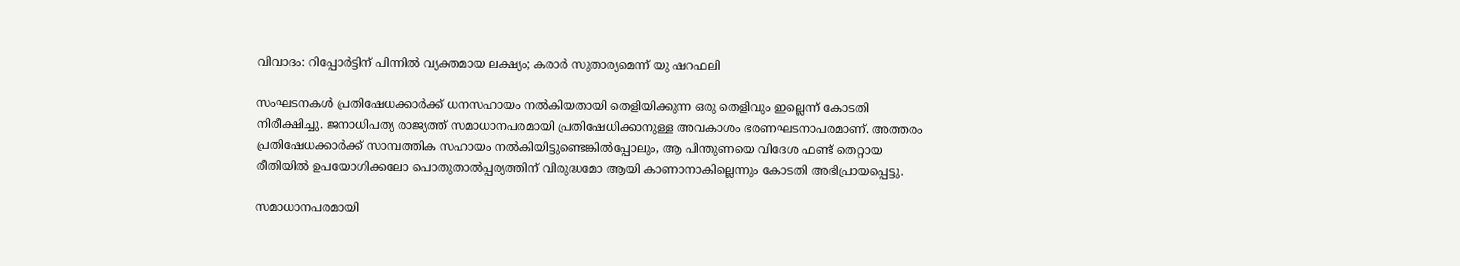വിവാദം: റിപ്പോർട്ടിന് പിന്നിൽ വ്യക്തമായ ലക്ഷ്യം; കരാർ സുതാര്യമെന്ന് യു ഷറഫലി

സംഘടനകള്‍ പ്രതിഷേധക്കാര്‍ക്ക് ധനസഹായം നല്‍കിയതായി തെളിയിക്കുന്ന ഒരു തെളിവും ഇല്ലെന്ന് കോടതി നിരീക്ഷിച്ചു. ജനാധിപത്യ രാജ്യത്ത് സമാധാനപരമായി പ്രതിഷേധിക്കാനുള്ള അവകാശം ഭരണഘടനാപരമാണ്. അത്തരം പ്രതിഷേധക്കാര്‍ക്ക് സാമ്പത്തിക സഹായം നല്‍കിയിട്ടുണ്ടെങ്കില്‍പ്പോലും, ആ പിന്തുണയെ വിദേശ ഫണ്ട് തെറ്റായ രീതിയില്‍ ഉപയോഗിക്കലോ പൊതുതാല്‍പ്പര്യത്തിന് വിരുദ്ധമോ ആയി കാണാനാകില്ലെന്നും കോടതി അഭിപ്രായപ്പെട്ടു.

സമാധാനപരമായി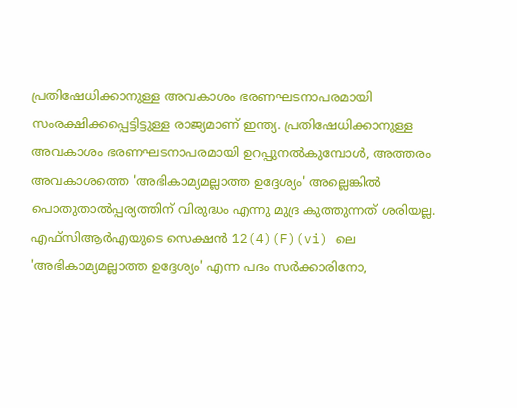പ്രതിഷേധിക്കാനുള്ള അവകാശം ഭരണഘടനാപരമായി സംരക്ഷിക്കപ്പെട്ടിട്ടുള്ള രാജ്യമാണ് ഇന്ത്യ. പ്രതിഷേധിക്കാനുള്ള അവകാശം ഭരണഘടനാപരമായി ഉറപ്പുനല്‍കുമ്പോള്‍, അത്തരം അവകാശത്തെ 'അഭികാമ്യമല്ലാത്ത ഉദ്ദേശ്യം' അല്ലെങ്കില്‍ പൊതുതാല്‍പ്പര്യത്തിന് വിരുദ്ധം എന്നു മുദ്ര കുത്തുന്നത് ശരിയല്ല. എഫ്സിആര്‍എയുടെ സെക്ഷന്‍ 12(4)(F)(vi) ലെ 'അഭികാമ്യമല്ലാത്ത ഉദ്ദേശ്യം' എന്ന പദം സര്‍ക്കാരിനോ,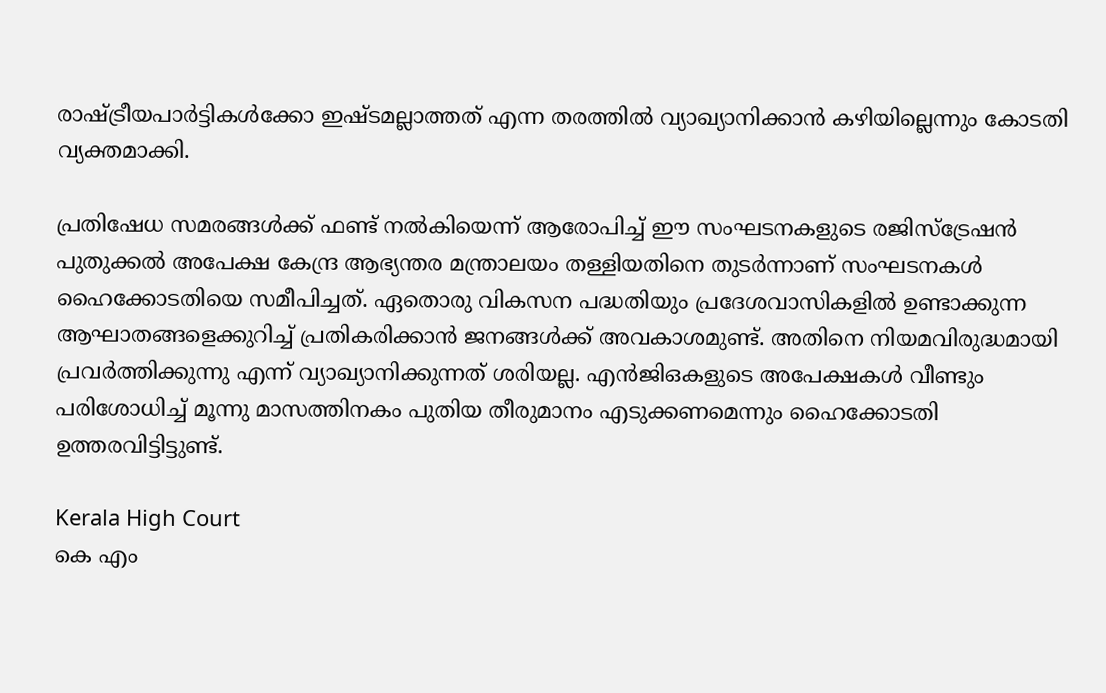രാഷ്ട്രീയപാര്‍ട്ടികള്‍ക്കോ ഇഷ്ടമല്ലാത്തത് എന്ന തരത്തില്‍ വ്യാഖ്യാനിക്കാന്‍ കഴിയില്ലെന്നും കോടതി വ്യക്തമാക്കി.

പ്രതിഷേധ സമരങ്ങൾക്ക് ഫണ്ട് നൽകിയെന്ന് ആരോപിച്ച് ഈ സംഘടനകളുടെ രജിസ്‌ട്രേഷൻ പുതുക്കൽ അപേക്ഷ കേന്ദ്ര ആഭ്യന്തര മന്ത്രാലയം തള്ളിയതിനെ തുടർന്നാണ് സംഘടനകൾ ഹൈക്കോടതിയെ സമീപിച്ചത്. ഏതൊരു വികസന പദ്ധതിയും പ്രദേശവാസികളിൽ ഉണ്ടാക്കുന്ന ആഘാതങ്ങളെക്കുറിച്ച് പ്രതികരിക്കാൻ ജനങ്ങൾക്ക് അവകാശമുണ്ട്. അതിനെ നിയമവിരുദ്ധമായി പ്രവർത്തിക്കുന്നു എന്ന് വ്യാഖ്യാനിക്കുന്നത് ശരിയല്ല. എൻജിഒകളുടെ അപേക്ഷകൾ വീണ്ടും പരിശോധിച്ച് മൂന്നു മാസത്തിനകം പുതിയ തീരുമാനം എടുക്കണമെന്നും ഹൈക്കോടതി ഉത്തരവിട്ടിട്ടുണ്ട്.

Kerala High Court
കെ എം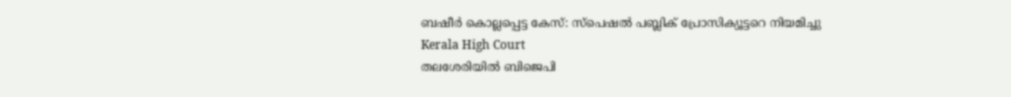ബഷീര്‍ കൊല്ലപ്പെട്ട കേസ്: സ്‌പെഷല്‍ പബ്ലിക് പ്രോസിക്യൂട്ടറെ നിയമിച്ചു
Kerala High Court
തലശേരിയിൽ ബിജെപി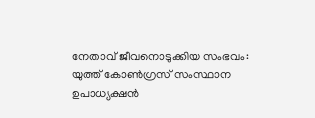നേതാവ് ജീവനൊടുക്കിയ സംഭവം: യുത്ത് കോൺഗ്രസ് സംസ്ഥാന ഉപാധ്യക്ഷൻ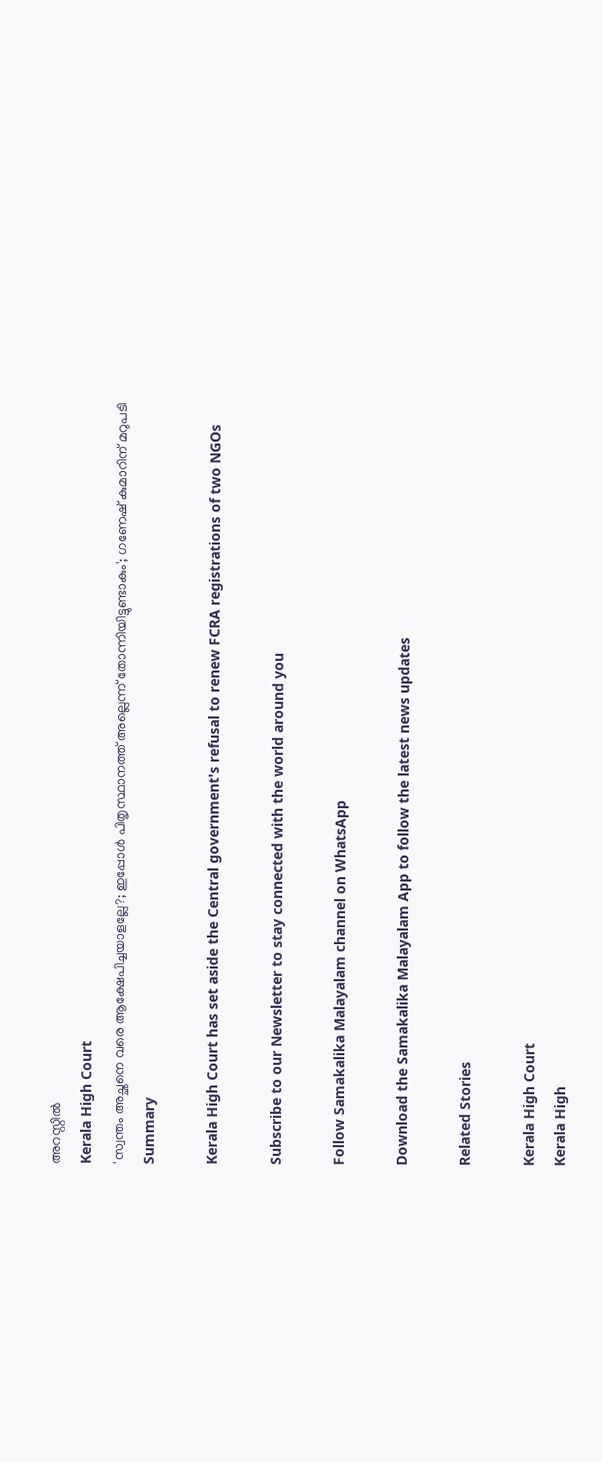അറസ്റ്റിൽ
Kerala High Court
'സ്വന്തം അച്ഛനെ വരെ ആക്ഷേപിച്ചയാളല്ലേ?; ഇപ്പോള്‍ പിതൃസ്ഥാനത്ത് അല്ലെന്ന് തോന്നിയിട്ടുണ്ടാകും'; ഗണേഷ് കുമാറിന് മറുപടി
Summary

Kerala High Court has set aside the Central government's refusal to renew FCRA registrations of two NGOs

Subscribe to our Newsletter to stay connected with the world around you

Follow Samakalika Malayalam channel on WhatsApp

Download the Samakalika Malayalam App to follow the latest news updates

Related Stories

Kerala High Court
Kerala High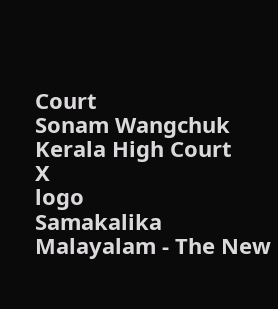Court
Sonam Wangchuk
Kerala High Court
X
logo
Samakalika Malayalam - The New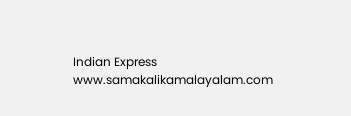Indian Express
www.samakalikamalayalam.com